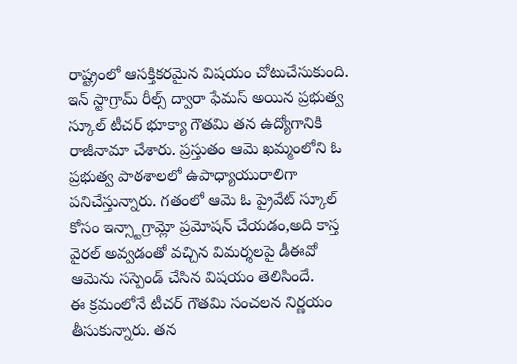రాష్ట్రంలో ఆసక్తికరమైన విషయం చోటుచేసుకుంది. ఇన్ స్టాగ్రామ్ రీల్స్ ద్వారా ఫేమస్ అయిన ప్రభుత్వ స్కూల్ టీచర్ భూక్యా గౌతమి తన ఉద్యోగానికి రాజీనామా చేశారు. ప్రస్తుతం ఆమె ఖమ్మంలోని ఓ ప్రభుత్వ పాఠశాలలో ఉపాధ్యాయురాలిగా పనిచేస్తున్నారు. గతంలో ఆమె ఓ ప్రైవేట్ స్కూల్ కోసం ఇన్స్టాగ్రామ్లో ప్రమోషన్ చేయడం,అది కాస్త వైరల్ అవ్వడంతో వచ్చిన విమర్శలపై డీఈవో ఆమెను సస్పెండ్ చేసిన విషయం తెలిసిందే.
ఈ క్రమంలోనే టీచర్ గౌతమి సంచలన నిర్ణయం తీసుకున్నారు. తన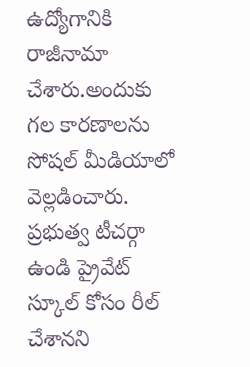ఉద్యోగానికి రాజీనామా చేశారు.అందుకు గల కారణాలను సోషల్ మీడియాలో వెల్లడించారు. ప్రభుత్వ టీచర్గా ఉండి ప్రైవేట్ స్కూల్ కోసం రీల్ చేశానని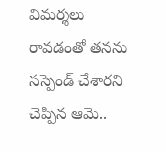విమర్శలు రావడంతో తనను సస్పెండ్ చేశారని చెప్పిన ఆమె..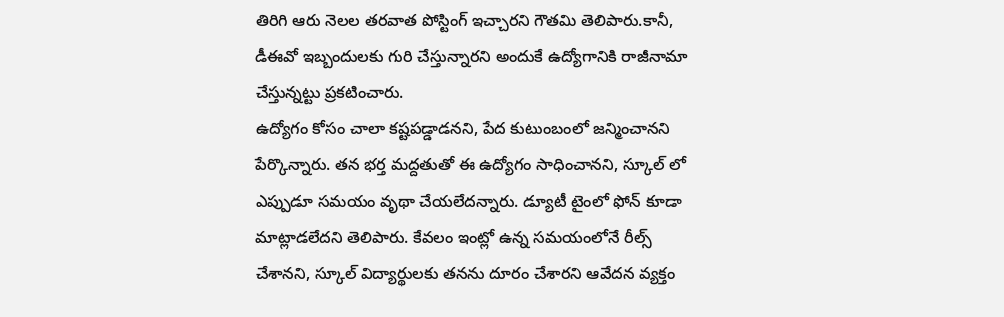తిరిగి ఆరు నెలల తరవాత పోస్టింగ్ ఇచ్చారని గౌతమి తెలిపారు.కానీ, డీఈవో ఇబ్బందులకు గురి చేస్తున్నారని అందుకే ఉద్యోగానికి రాజీనామా చేస్తున్నట్టు ప్రకటించారు.
ఉద్యోగం కోసం చాలా కష్టపడ్డాడనని, పేద కుటుంబంలో జన్మించానని పేర్కొన్నారు. తన భర్త మద్దతుతో ఈ ఉద్యోగం సాధించానని, స్కూల్ లో ఎప్పుడూ సమయం వృథా చేయలేదన్నారు. డ్యూటీ టైంలో ఫోన్ కూడా మాట్లాడలేదని తెలిపారు. కేవలం ఇంట్లో ఉన్న సమయంలోనే రీల్స్ చేశానని, స్కూల్ విద్యార్థులకు తనను దూరం చేశారని ఆవేదన వ్యక్తం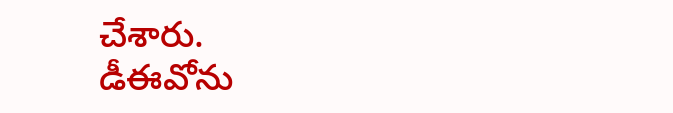చేశారు.
డీఈవోను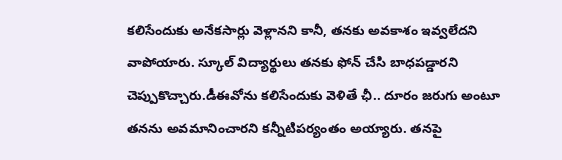కలిసేందుకు అనేకసార్లు వెళ్లానని కానీ, తనకు అవకాశం ఇవ్వలేదని వాపోయారు. స్కూల్ విద్యార్థులు తనకు ఫోన్ చేసి బాధపడ్డారని చెప్పుకొచ్చారు.డీఈవోను కలిసేందుకు వెళితే ఛీ.. దూరం జరుగు అంటూ తనను అవమానించారని కన్నీటిపర్యంతం అయ్యారు. తనపై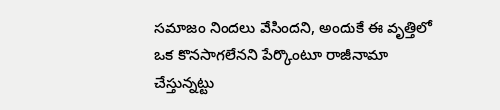సమాజం నిందలు వేసిందని, అందుకే ఈ వృత్తిలో ఒక కొనసాగలేనని పేర్కొంటూ రాజీనామా చేస్తున్నట్టు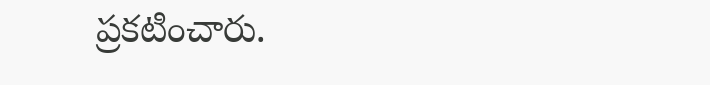ప్రకటించారు.